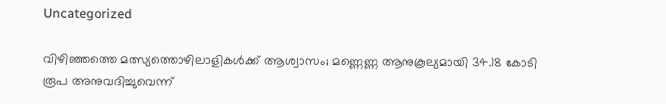Uncategorized

വിഴിഞ്ഞത്തെ മത്സ്യത്തൊഴിലാളികള്‍ക്ക് ആശ്വാസം; മണ്ണെണ്ണ ആനുകൂല്യമായി 34.18 കോടി രൂപ അനുവദിച്ചുവെന്ന്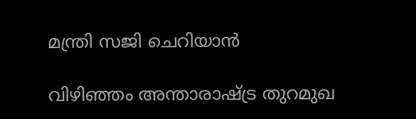മന്ത്രി സജി ചെറിയാന്‍

വിഴിഞ്ഞം അന്താരാഷ്ട്ര തുറമുഖ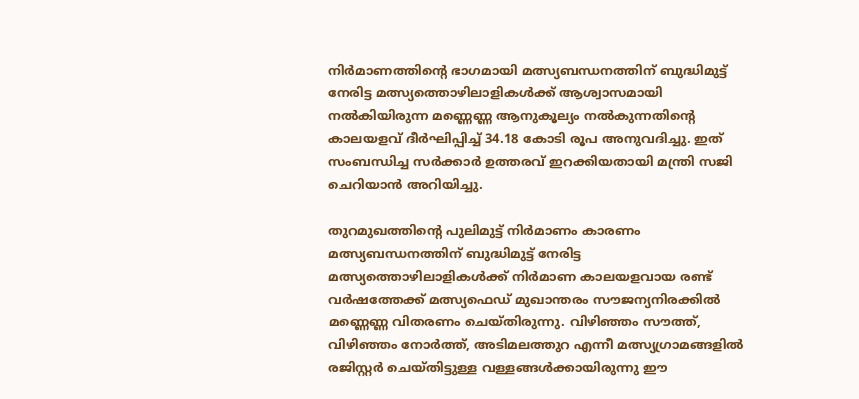നിര്‍മാണത്തിന്റെ ഭാഗമായി മത്സ്യബന്ധനത്തിന് ബുദ്ധിമുട്ട് നേരിട്ട മത്സ്യത്തൊഴിലാളികള്‍ക്ക് ആശ്വാസമായി നല്‍കിയിരുന്ന മണ്ണെണ്ണ ആനുകൂല്യം നല്‍കുന്നതിന്റെ കാലയളവ് ദീര്‍ഘിപ്പിച്ച് 34.18 കോടി രൂപ അനുവദിച്ചു. ഇത് സംബന്ധിച്ച സര്‍ക്കാര്‍ ഉത്തരവ് ഇറക്കിയതായി മന്ത്രി സജി ചെറിയാന്‍ അറിയിച്ചു.

തുറമുഖത്തിന്റെ പുലിമുട്ട് നിര്‍മാണം കാരണം മത്സ്യബന്ധനത്തിന് ബുദ്ധിമുട്ട് നേരിട്ട മത്സ്യത്തൊഴിലാളികള്‍ക്ക് നിര്‍മാണ കാലയളവായ രണ്ട് വര്‍ഷത്തേക്ക് മത്സ്യഫെഡ് മുഖാന്തരം സൗജന്യനിരക്കില്‍ മണ്ണെണ്ണ വിതരണം ചെയ്തിരുന്നു. വിഴിഞ്ഞം സൗത്ത്, വിഴിഞ്ഞം നോര്‍ത്ത്, അടിമലത്തുറ എന്നീ മത്സ്യഗ്രാമങ്ങളില്‍ രജിസ്റ്റര്‍ ചെയ്തിട്ടുള്ള വള്ളങ്ങള്‍ക്കായിരുന്നു ഈ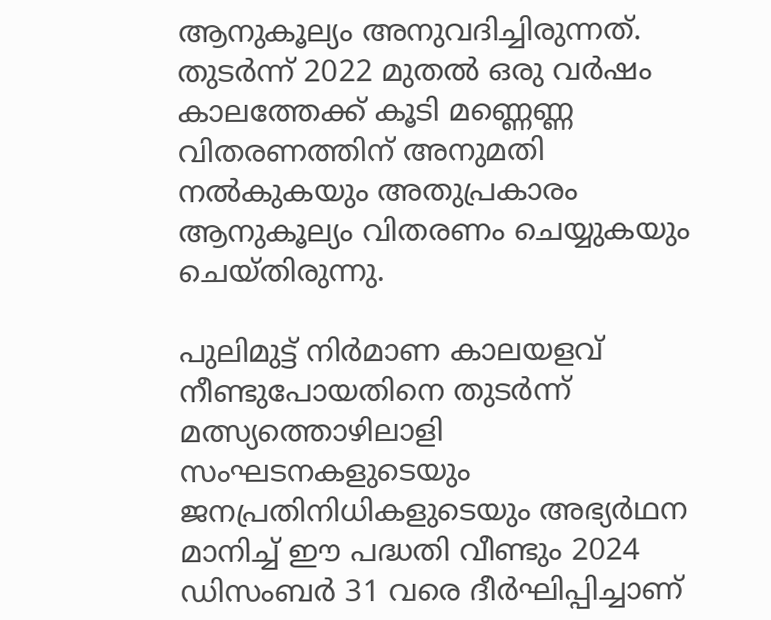ആനുകൂല്യം അനുവദിച്ചിരുന്നത്. തുടര്‍ന്ന് 2022 മുതല്‍ ഒരു വര്‍ഷം കാലത്തേക്ക് കൂടി മണ്ണെണ്ണ വിതരണത്തിന് അനുമതി നല്‍കുകയും അതുപ്രകാരം ആനുകൂല്യം വിതരണം ചെയ്യുകയും ചെയ്തിരുന്നു.

പുലിമുട്ട് നിര്‍മാണ കാലയളവ് നീണ്ടുപോയതിനെ തുടര്‍ന്ന് മത്സ്യത്തൊഴിലാളി സംഘടനകളുടെയും ജനപ്രതിനിധികളുടെയും അഭ്യര്‍ഥന മാനിച്ച് ഈ പദ്ധതി വീണ്ടും 2024 ഡിസംബര്‍ 31 വരെ ദീര്‍ഘിപ്പിച്ചാണ്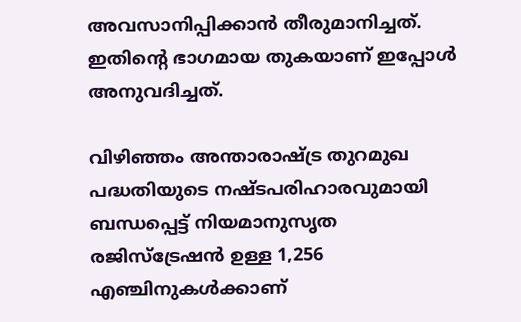അവസാനിപ്പിക്കാന്‍ തീരുമാനിച്ചത്. ഇതിന്റെ ഭാഗമായ തുകയാണ് ഇപ്പോള്‍ അനുവദിച്ചത്.

വിഴിഞ്ഞം അന്താരാഷ്ട്ര തുറമുഖ പദ്ധതിയുടെ നഷ്ടപരിഹാരവുമായി ബന്ധപ്പെട്ട് നിയമാനുസൃത രജിസ്‌ട്രേഷന്‍ ഉള്ള 1,256 എഞ്ചിനുകള്‍ക്കാണ്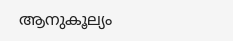ആനുകൂല്യം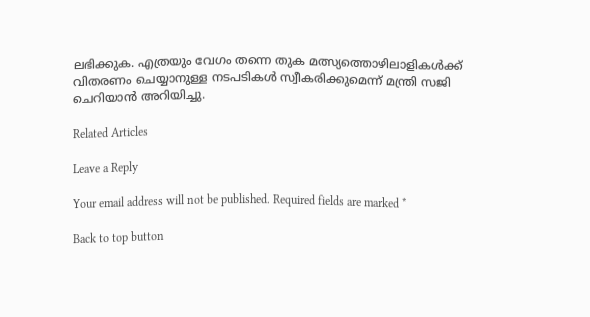ലഭിക്കുക. എത്രയും വേഗം തന്നെ തുക മത്സ്യത്തൊഴിലാളികള്‍ക്ക് വിതരണം ചെയ്യാനുള്ള നടപടികള്‍ സ്വീകരിക്കുമെന്ന് മന്ത്രി സജി ചെറിയാന്‍ അറിയിച്ചു.

Related Articles

Leave a Reply

Your email address will not be published. Required fields are marked *

Back to top button